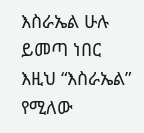እስራኤል ሁሉ ይመጣ ነበር
እዚህ “እስራኤል” የሚለው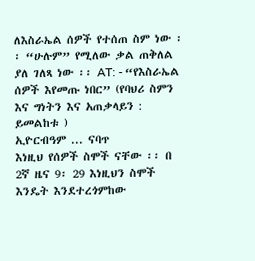ለእስራኤል ሰዎች የተሰጠ ስም ነው ፡፡ “ሁሉም” የሚለው ቃል ጠቅለል ያለ ገለጻ ነው ፡፡ AT: - “የእስራኤል ሰዎች እየመጡ ነበር” (የባህሪ ስምን እና ግነትን እና አጠቃላይን : ይመልከቱ )
ኢዮርብዓም ... ናባጥ
እነዚህ የሰዎች ስሞች ናቸው ፡፡ በ 2ኛ ዜና 9፡ 29 እነዚህን ስሞች እንዴት እንደተረጎምከው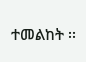ተመልከት ፡፡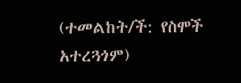(ተመልከት/ች: የስሞች አተረጓጎም)